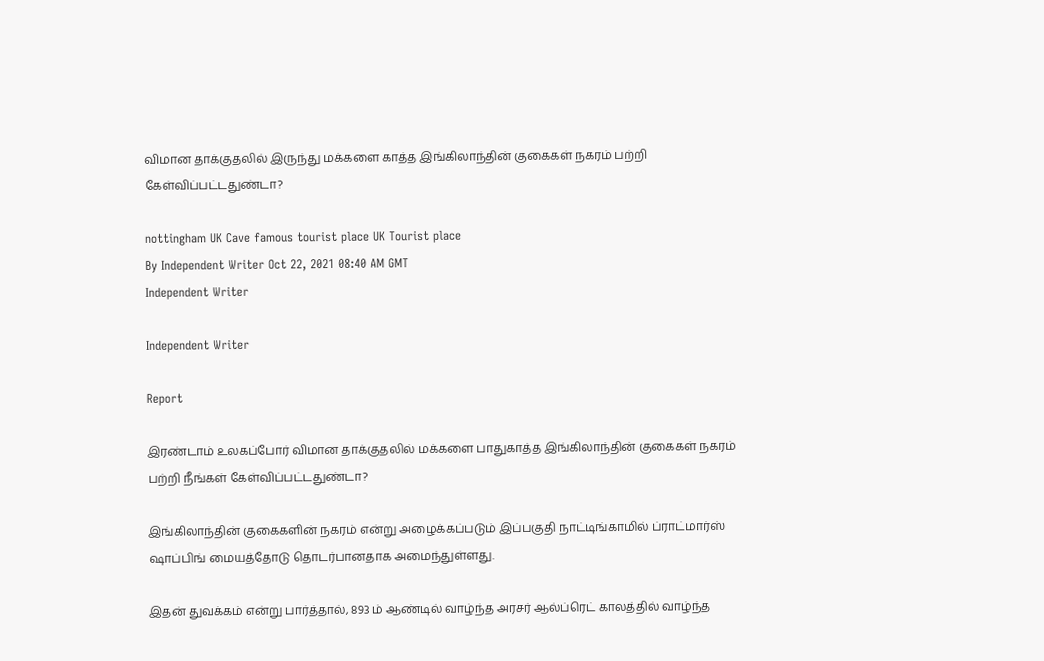விமான தாக்குதலில் இருந்து மக்களை காத்த இங்கிலாந்தின் குகைகள் நகரம் பற்றி கேள்விப்பட்டதுண்டா?

nottingham UK Cave famous tourist place UK Tourist place
By Independent Writer Oct 22, 2021 08:40 AM GMT
Independent Writer

Independent Writer

Report

இரண்டாம் உலகப்போர் விமான தாக்குதலில் மக்களை பாதுகாத்த இங்கிலாந்தின் குகைகள் நகரம் பற்றி நீங்கள் கேள்விப்பட்டதுண்டா?

இங்கிலாந்தின் குகைகளின் நகரம் என்று அழைக்கப்படும் இப்பகுதி நாட்டிங்காமில் ப்ராட்மார்ஸ் ஷாப்பிங் மையத்தோடு தொடர்பானதாக அமைந்துள்ளது.

இதன் துவக்கம் என்று பார்த்தால், 893 ம் ஆண்டில் வாழ்ந்த அரசர் ஆல்ப்ரெட் காலத்தில் வாழ்ந்த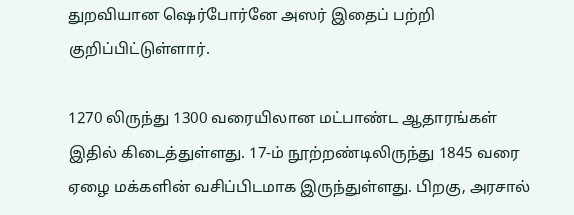துறவியான ஷெர்போர்னே அஸர் இதைப் பற்றி குறிப்பிட்டுள்ளார்.

1270 லிருந்து 1300 வரையிலான மட்பாண்ட ஆதாரங்கள் இதில் கிடைத்துள்ளது. 17-ம் நூற்றண்டிலிருந்து 1845 வரை ஏழை மக்களின் வசிப்பிடமாக இருந்துள்ளது. பிறகு, அரசால்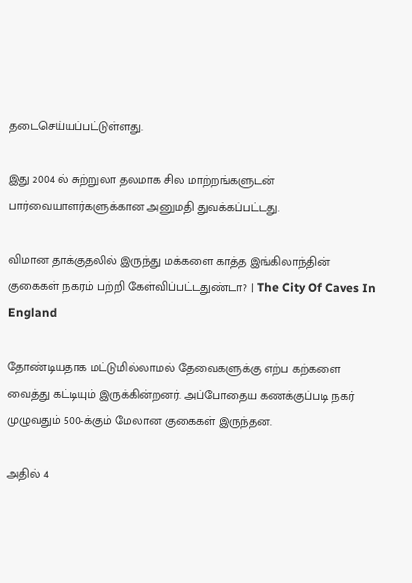தடைசெய்யப்பட்டுள்ளது.

இது 2004 ல் சுற்றுலா தலமாக சில மாற்றங்களுடன் பார்வையாளர்களுக்கான அனுமதி துவக்கப்பட்டது.

விமான தாக்குதலில் இருந்து மக்களை காத்த இங்கிலாந்தின் குகைகள் நகரம் பற்றி கேள்விப்பட்டதுண்டா? | The City Of Caves In England

தோண்டியதாக மட்டுமில்லாமல் தேவைகளுக்கு எற்ப கற்களை வைத்து கட்டியும் இருக்கின்றனர். அப்போதைய கணக்குப்படி நகர் முழுவதும் 500-க்கும் மேலான குகைகள் இருந்தன.

அதில் 4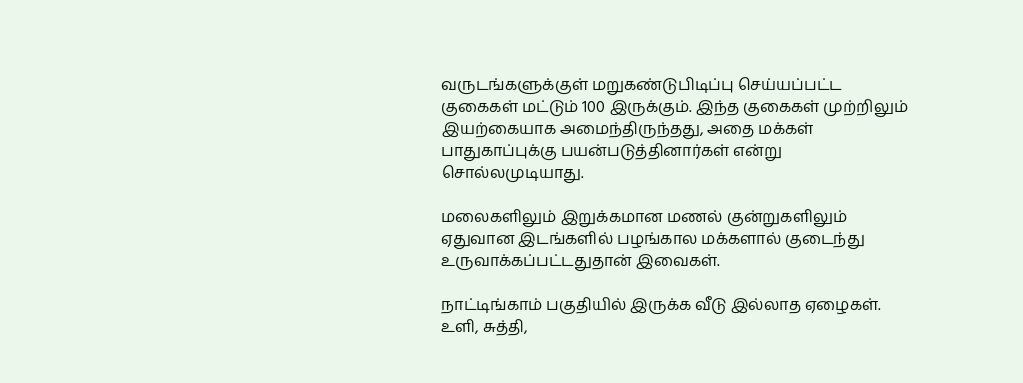வருடங்களுக்குள் மறுகண்டுபிடிப்பு செய்யப்பட்ட குகைகள் மட்டும் 100 இருக்கும். இந்த குகைகள் முற்றிலும் இயற்கையாக அமைந்திருந்தது, அதை மக்கள் பாதுகாப்புக்கு பயன்படுத்தினார்கள் என்று சொல்லமுடியாது.

மலைகளிலும் இறுக்கமான மணல் குன்றுகளிலும் ஏதுவான இடங்களில் பழங்கால மக்களால் குடைந்து உருவாக்கப்பட்டதுதான் இவைகள்.

நாட்டிங்காம் பகுதியில் இருக்க வீடு இல்லாத ஏழைகள். உளி, சுத்தி,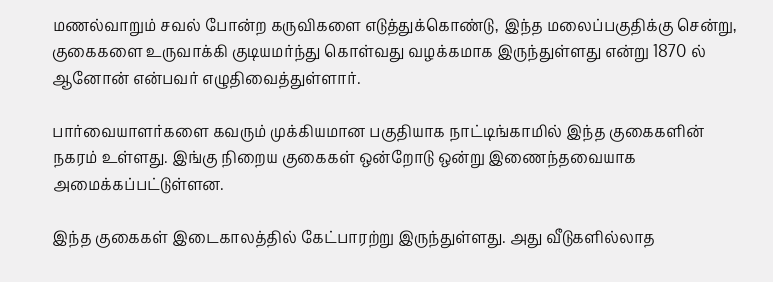மணல்வாறும் சவல் போன்ற கருவிகளை எடுத்துக்கொண்டு, இந்த மலைப்பகுதிக்கு சென்று, குகைகளை உருவாக்கி குடியமர்ந்து கொள்வது வழக்கமாக இருந்துள்ளது என்று 1870 ல் ஆனோன் என்பவர் எழுதிவைத்துள்ளார்.

பார்வையாளர்களை கவரும் முக்கியமான பகுதியாக நாட்டிங்காமில் இந்த குகைகளின் நகரம் உள்ளது. இங்கு நிறைய குகைகள் ஒன்றோடு ஒன்று இணைந்தவையாக அமைக்கப்பட்டுள்ளன.

இந்த குகைகள் இடைகாலத்தில் கேட்பாரற்று இருந்துள்ளது. அது வீடுகளில்லாத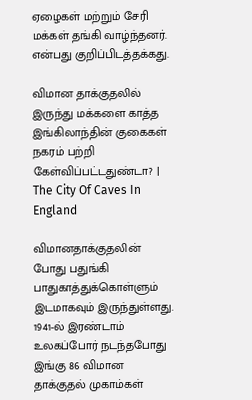ஏழைகள் மற்றும் சேரி மக்கள் தங்கி வாழ்ந்தனர். என்பது குறிப்பிடத்தக்கது.

விமான தாக்குதலில் இருந்து மக்களை காத்த இங்கிலாந்தின் குகைகள் நகரம் பற்றி கேள்விப்பட்டதுண்டா? | The City Of Caves In England

விமானதாக்குதலின் போது பதுங்கி பாதுகாத்துக்கொள்ளும் இடமாகவும் இருந்துள்ளது. 1941-ல் இரண்டாம் உலகப்போர் நடந்தபோது இங்கு 86 விமான தாக்குதல் முகாம்கள்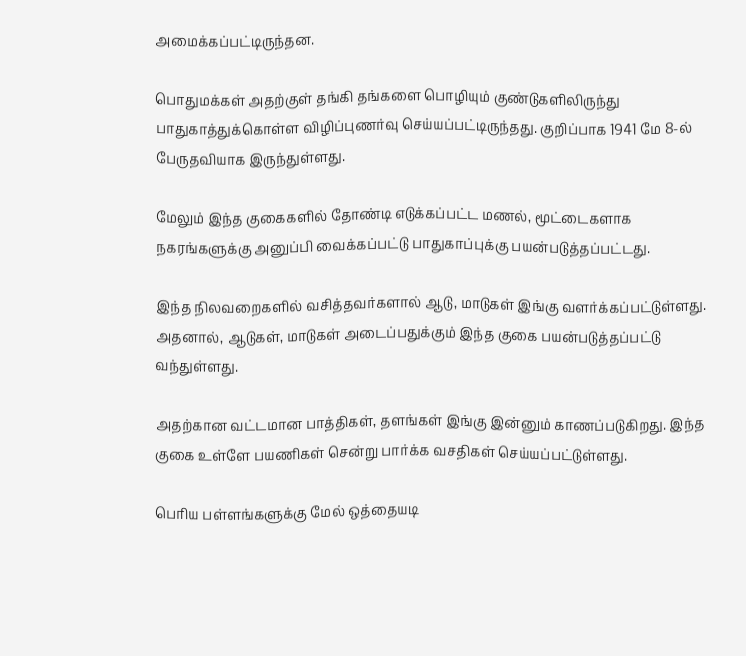அமைக்கப்பட்டிருந்தன.

பொதுமக்கள் அதற்குள் தங்கி தங்களை பொழியும் குண்டுகளிலிருந்து பாதுகாத்துக்கொள்ள விழிப்புணர்வு செய்யப்பட்டிருந்தது. குறிப்பாக 1941 மே 8-ல் பேருதவியாக இருந்துள்ளது.

மேலும் இந்த குகைகளில் தோண்டி எடுக்கப்பட்ட மணல், மூட்டைகளாக நகரங்களுக்கு அனுப்பி வைக்கப்பட்டு பாதுகாப்புக்கு பயன்படுத்தப்பட்டது.

இந்த நிலவறைகளில் வசித்தவர்களால் ஆடு, மாடுகள் இங்கு வளர்க்கப்பட்டுள்ளது. அதனால், ஆடுகள், மாடுகள் அடைப்பதுக்கும் இந்த குகை பயன்படுத்தப்பட்டு வந்துள்ளது.

அதற்கான வட்டமான பாத்திகள், தளங்கள் இங்கு இன்னும் காணப்படுகிறது. இந்த குகை உள்ளே பயணிகள் சென்று பார்க்க வசதிகள் செய்யப்பட்டுள்ளது.

பெரிய பள்ளங்களுக்கு மேல் ஒத்தையடி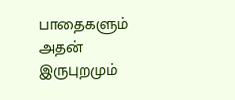பாதைகளும் அதன் இருபுறமும்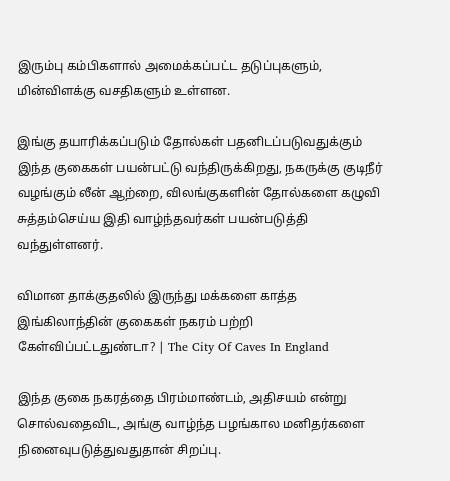இரும்பு கம்பிகளால் அமைக்கப்பட்ட தடுப்புகளும், மின்விளக்கு வசதிகளும் உள்ளன.

இங்கு தயாரிக்கப்படும் தோல்கள் பதனிடப்படுவதுக்கும் இந்த குகைகள் பயன்பட்டு வந்திருக்கிறது, நகருக்கு குடிநீர் வழங்கும் லீன் ஆற்றை, விலங்குகளின் தோல்களை கழுவி சுத்தம்செய்ய இதி வாழ்ந்தவர்கள் பயன்படுத்தி வந்துள்ளனர்.

விமான தாக்குதலில் இருந்து மக்களை காத்த இங்கிலாந்தின் குகைகள் நகரம் பற்றி கேள்விப்பட்டதுண்டா? | The City Of Caves In England

இந்த குகை நகரத்தை பிரம்மாண்டம், அதிசயம் என்று சொல்வதைவிட, அங்கு வாழ்ந்த பழங்கால மனிதர்களை நினைவுபடுத்துவதுதான் சிறப்பு.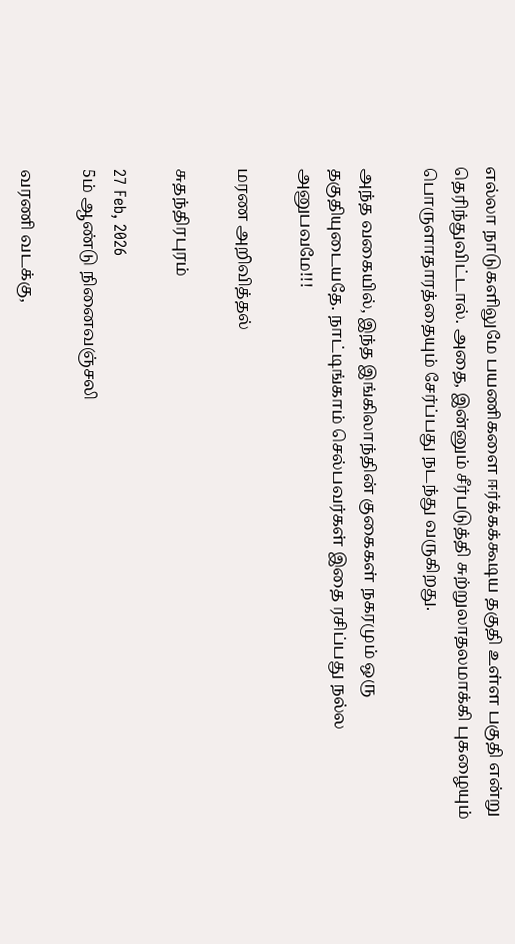எல்லா நாடுகளிலுமே பயணிகளை ஈர்க்கக்கூடிய தகுதி உள்ள பகுதி என்று தெரிந்துவிட்டால். அதை, இன்னும் சீர்படுத்தி சுற்றுலாதலமாக்கி புகழையும் பொருளாதாரத்தையும் சேர்ப்பது நடந்து வருகிறது.

அந்த வகையில், இந்த இங்கிலாந்தின் குகைகள் நகரமும் ஒரு தகுதியுடையதே. நாட்டிங்காம் செல்பவர்கள் இதை ரசிப்பது நல்ல அனுபவமே!!!

மரண அறிவித்தல்

சுதந்திரபுரம்

27 Feb, 2026
5ம் ஆண்டு நினைவஞ்சலி

வரணி வடக்கு,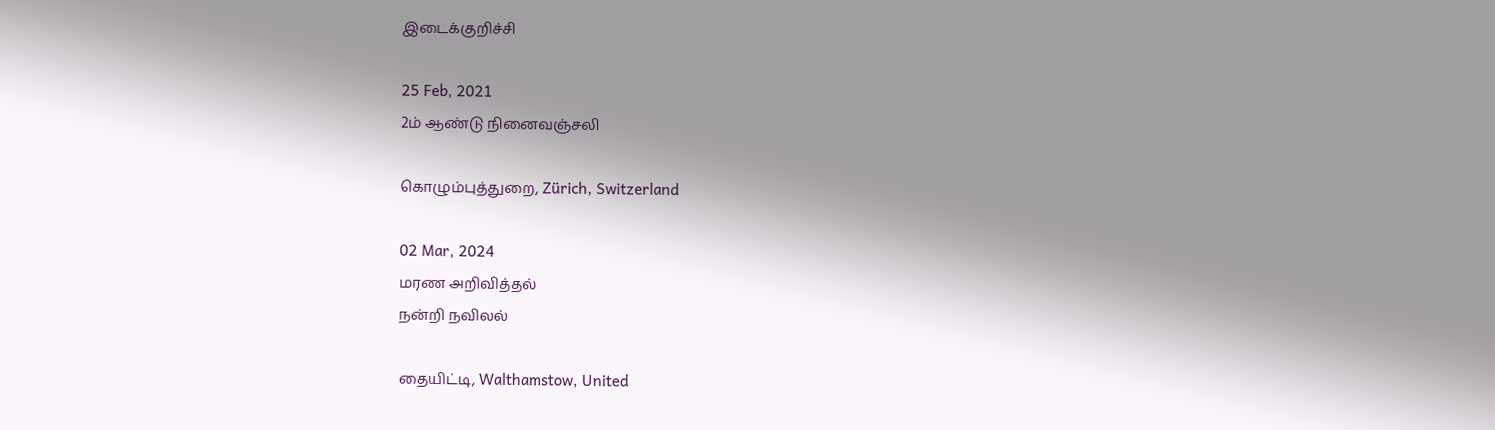இடைக்குறிச்சி

25 Feb, 2021
2ம் ஆண்டு நினைவஞ்சலி

கொழும்புத்துறை, Zürich, Switzerland

02 Mar, 2024
மரண அறிவித்தல்
நன்றி நவிலல்

தையிட்டி, Walthamstow, United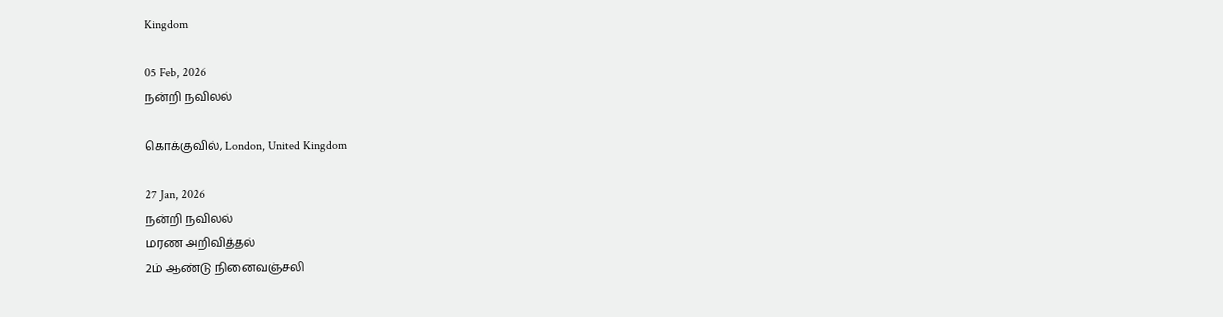Kingdom

05 Feb, 2026
நன்றி நவிலல்

கொக்குவில், London, United Kingdom

27 Jan, 2026
நன்றி நவிலல்
மரண அறிவித்தல்
2ம் ஆண்டு நினைவஞ்சலி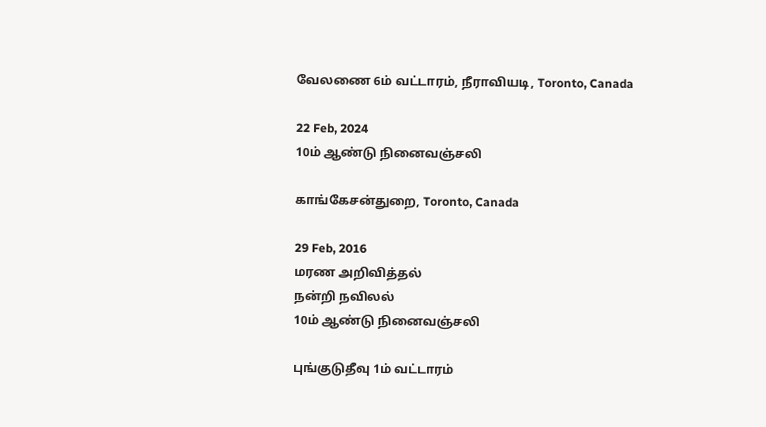வேலணை 6ம் வட்டாரம், நீராவியடி, Toronto, Canada

22 Feb, 2024
10ம் ஆண்டு நினைவஞ்சலி

காங்கேசன்துறை, Toronto, Canada

29 Feb, 2016
மரண அறிவித்தல்
நன்றி நவிலல்
10ம் ஆண்டு நினைவஞ்சலி

புங்குடுதீவு 1ம் வட்டாரம்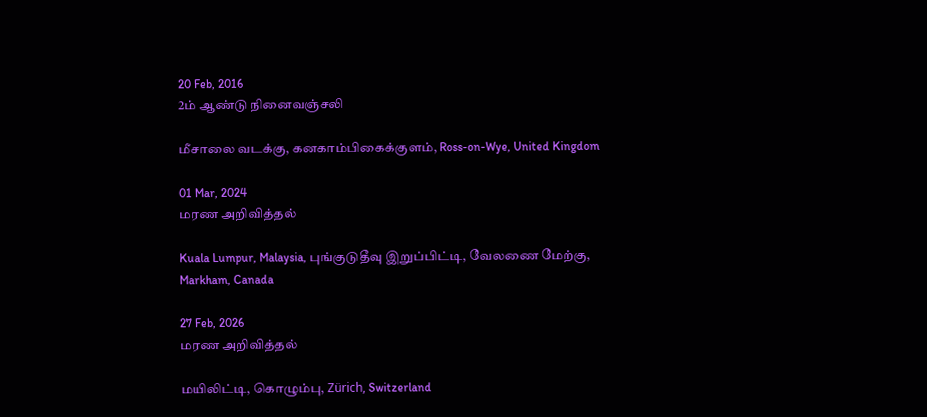20 Feb, 2016
2ம் ஆண்டு நினைவஞ்சலி

மீசாலை வடக்கு, கனகாம்பிகைக்குளம், Ross-on-Wye, United Kingdom

01 Mar, 2024
மரண அறிவித்தல்

Kuala Lumpur, Malaysia, புங்குடுதீவு இறுப்பிட்டி, வேலணை மேற்கு, Markham, Canada

27 Feb, 2026
மரண அறிவித்தல்

மயிலிட்டி, கொழும்பு, Zürich, Switzerland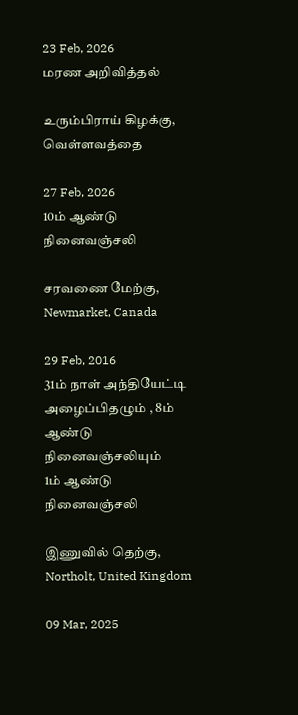23 Feb, 2026
மரண அறிவித்தல்

உரும்பிராய் கிழக்கு, வெள்ளவத்தை

27 Feb, 2026
10ம் ஆண்டு நினைவஞ்சலி

சரவணை மேற்கு, Newmarket, Canada

29 Feb, 2016
31ம் நாள் அந்தியேட்டி அழைப்பிதழும் , 8ம் ஆண்டு நினைவஞ்சலியும்
1ம் ஆண்டு நினைவஞ்சலி

இணுவில் தெற்கு, Northolt, United Kingdom

09 Mar, 2025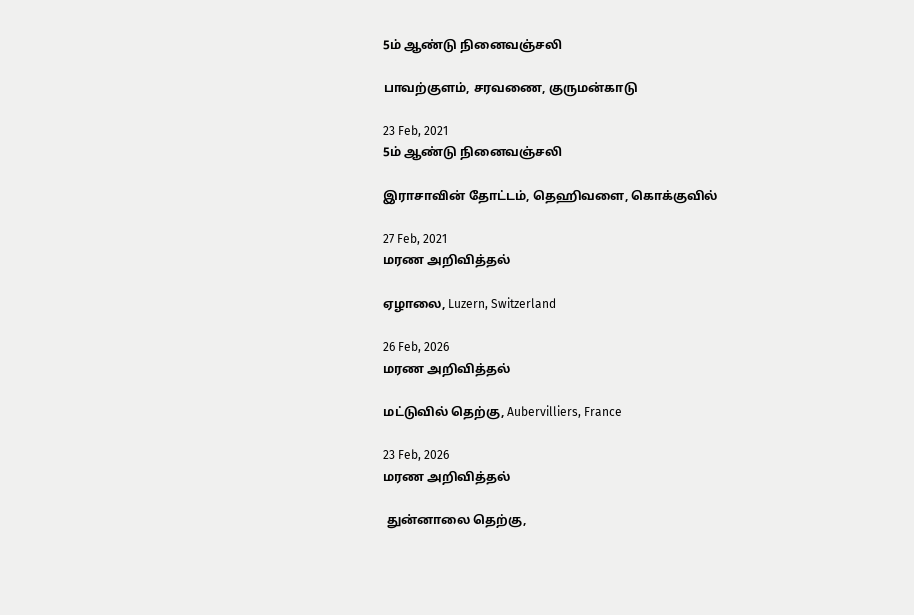5ம் ஆண்டு நினைவஞ்சலி

பாவற்குளம், சரவணை, குருமன்காடு

23 Feb, 2021
5ம் ஆண்டு நினைவஞ்சலி

இராசாவின் தோட்டம், தெஹிவளை, கொக்குவில்

27 Feb, 2021
மரண அறிவித்தல்

ஏழாலை, Luzern, Switzerland

26 Feb, 2026
மரண அறிவித்தல்

மட்டுவில் தெற்கு, Aubervilliers, France

23 Feb, 2026
மரண அறிவித்தல்

 துன்னாலை தெற்கு,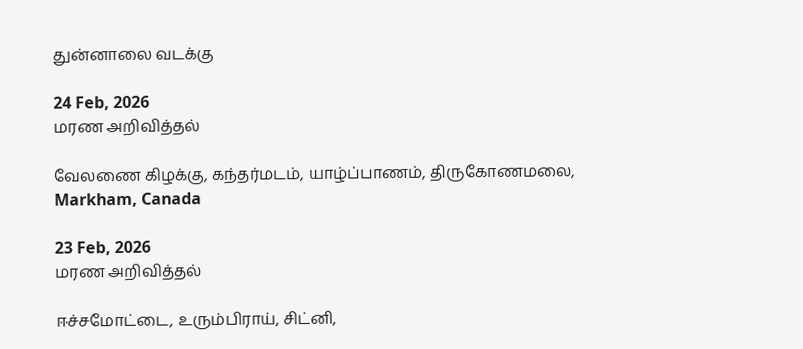துன்னாலை வடக்கு

24 Feb, 2026
மரண அறிவித்தல்

வேலணை கிழக்கு, கந்தர்மடம், யாழ்ப்பாணம், திருகோணமலை, Markham, Canada

23 Feb, 2026
மரண அறிவித்தல்

ஈச்சமோட்டை, உரும்பிராய், சிட்னி,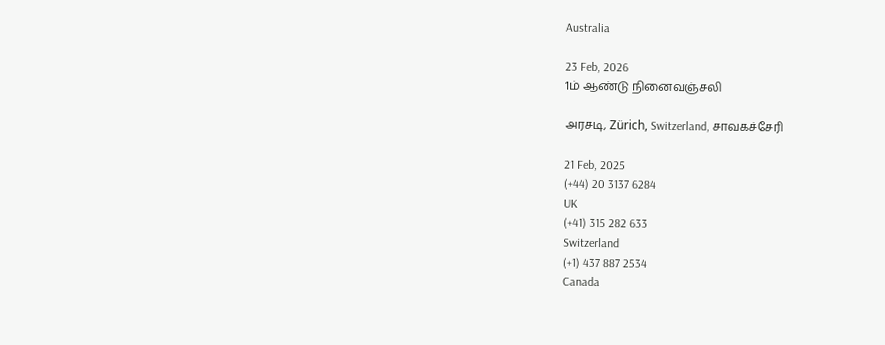Australia

23 Feb, 2026
1ம் ஆண்டு நினைவஞ்சலி

அரசடி, Zürich, Switzerland, சாவகச்சேரி

21 Feb, 2025
(+44) 20 3137 6284
UK
(+41) 315 282 633
Switzerland
(+1) 437 887 2534
Canada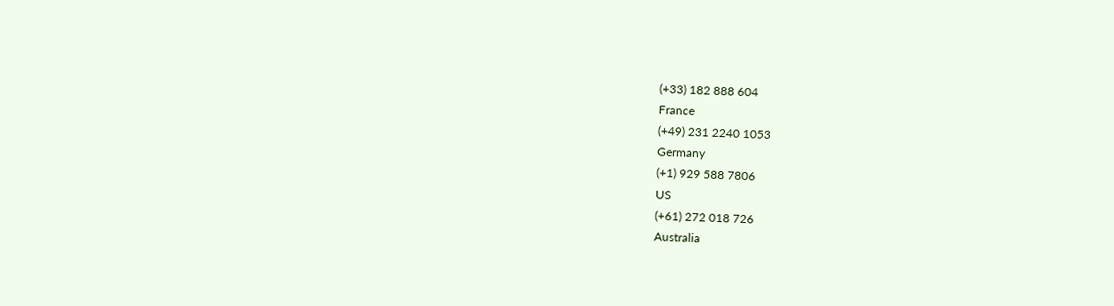(+33) 182 888 604
France
(+49) 231 2240 1053
Germany
(+1) 929 588 7806
US
(+61) 272 018 726
Australia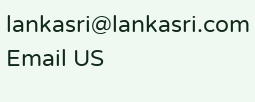lankasri@lankasri.com
Email US